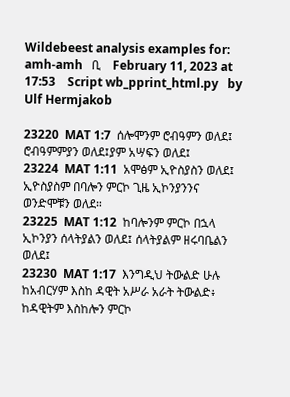Wildebeest analysis examples for:   amh-amh   ቢ    February 11, 2023 at 17:53    Script wb_pprint_html.py   by Ulf Hermjakob

23220  MAT 1:7  ሰሎሞንም ሮብዓምን ወለደ፤ ሮብዓምምያን ወለደ፤ያም አሣፍን ወለደ፤
23224  MAT 1:11  አሞፅም ኢዮስያስን ወለደ፤ ኢዮስያስም በባሎን ምርኮ ጊዜ ኢኮንያንንና ወንድሞቹን ወለደ።
23225  MAT 1:12  ከባሎንም ምርኮ በኋላ ኢኮንያን ሰላትያልን ወለደ፤ ሰላትያልም ዘሩባቤልን ወለደ፤
23230  MAT 1:17  እንግዲህ ትውልድ ሁሉ ከአብርሃም እስከ ዳዊት አሥራ አራት ትውልድ፥ ከዳዊትም እስከሎን ምርኮ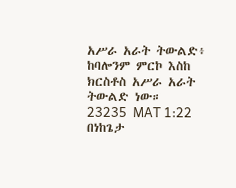አሥራ አራት ትውልድ፥ ከባሎንም ምርኮ እስከ ክርስቶስ አሥራ አራት ትውልድ ነው።
23235  MAT 1:22  በነከጌታ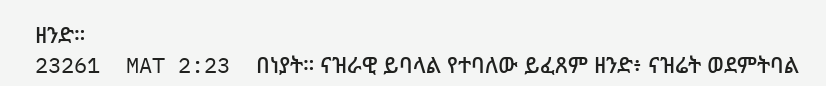ዘንድ።
23261  MAT 2:23  በነያት። ናዝራዊ ይባላል የተባለው ይፈጸም ዘንድ፥ ናዝሬት ወደምትባል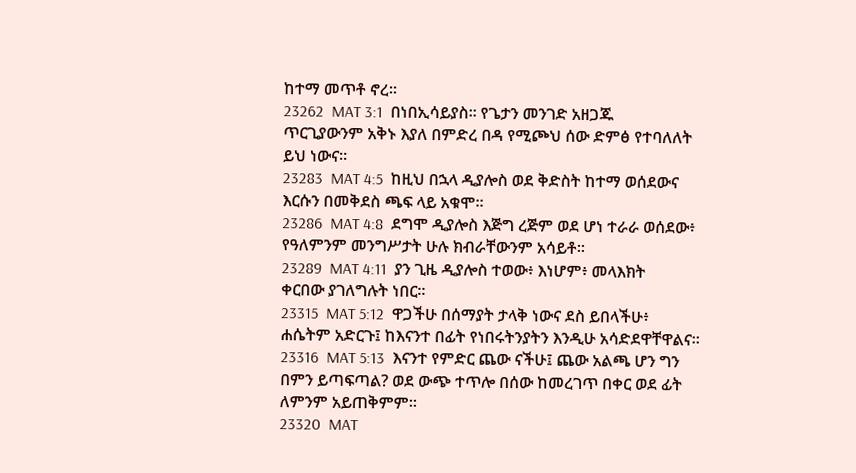ከተማ መጥቶ ኖረ።
23262  MAT 3:1  በነበኢሳይያስ። የጌታን መንገድ አዘጋጁ ጥርጊያውንም አቅኑ እያለ በምድረ በዳ የሚጮህ ሰው ድምፅ የተባለለት ይህ ነውና።
23283  MAT 4:5  ከዚህ በኋላ ዲያሎስ ወደ ቅድስት ከተማ ወሰደውና እርሱን በመቅደስ ጫፍ ላይ አቁሞ።
23286  MAT 4:8  ደግሞ ዲያሎስ እጅግ ረጅም ወደ ሆነ ተራራ ወሰደው፥ የዓለምንም መንግሥታት ሁሉ ክብራቸውንም አሳይቶ።
23289  MAT 4:11  ያን ጊዜ ዲያሎስ ተወው፥ እነሆም፥ መላእክት ቀርበው ያገለግሉት ነበር።
23315  MAT 5:12  ዋጋችሁ በሰማያት ታላቅ ነውና ደስ ይበላችሁ፥ ሐሴትም አድርጉ፤ ከእናንተ በፊት የነበሩትንያትን እንዲሁ አሳድደዋቸዋልና።
23316  MAT 5:13  እናንተ የምድር ጨው ናችሁ፤ ጨው አልጫ ሆን ግን በምን ይጣፍጣል? ወደ ውጭ ተጥሎ በሰው ከመረገጥ በቀር ወደ ፊት ለምንም አይጠቅምም።
23320  MAT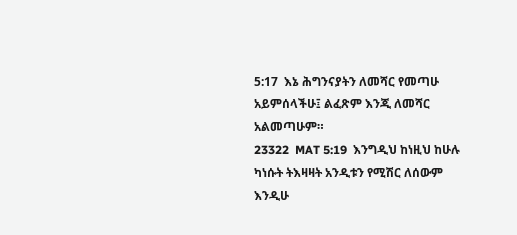5:17  እኔ ሕግንናያትን ለመሻር የመጣሁ አይምሰላችሁ፤ ልፈጽም እንጂ ለመሻር አልመጣሁም።
23322  MAT 5:19  እንግዲህ ከነዚህ ከሁሉ ካነሱት ትእዛዛት አንዲቱን የሚሽር ለሰውም እንዲሁ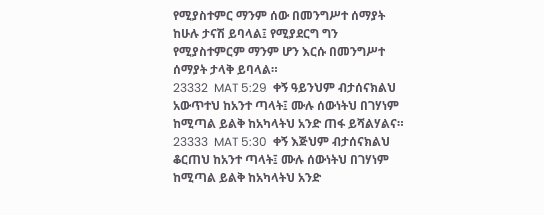የሚያስተምር ማንም ሰው በመንግሥተ ሰማያት ከሁሉ ታናሽ ይባላል፤ የሚያደርግ ግን የሚያስተምርም ማንም ሆን እርሱ በመንግሥተ ሰማያት ታላቅ ይባላል።
23332  MAT 5:29  ቀኝ ዓይንህም ብታሰናክልህ አውጥተህ ከአንተ ጣላት፤ ሙሉ ሰውነትህ በገሃነም ከሚጣል ይልቅ ከአካላትህ አንድ ጠፋ ይሻልሃልና።
23333  MAT 5:30  ቀኝ እጅህም ብታሰናክልህ ቆርጠህ ከአንተ ጣላት፤ ሙሉ ሰውነትህ በገሃነም ከሚጣል ይልቅ ከአካላትህ አንድ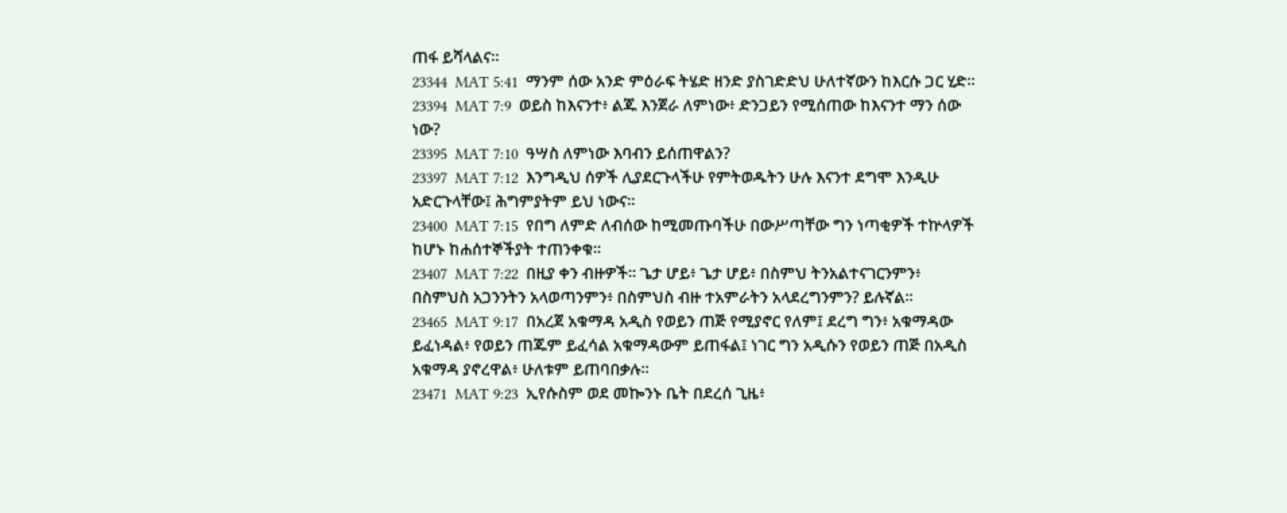ጠፋ ይሻላልና።
23344  MAT 5:41  ማንም ሰው አንድ ምዕራፍ ትሄድ ዘንድ ያስገድድህ ሁለተኛውን ከእርሱ ጋር ሂድ።
23394  MAT 7:9  ወይስ ከእናንተ፥ ልጁ እንጀራ ለምነው፥ ድንጋይን የሚሰጠው ከእናንተ ማን ሰው ነው?
23395  MAT 7:10  ዓሣስ ለምነው እባብን ይሰጠዋልን?
23397  MAT 7:12  እንግዲህ ሰዎች ሊያደርጉላችሁ የምትወዱትን ሁሉ እናንተ ደግሞ እንዲሁ አድርጉላቸው፤ ሕግምያትም ይህ ነውና።
23400  MAT 7:15  የበግ ለምድ ለብሰው ከሚመጡባችሁ በውሥጣቸው ግን ነጣቂዎች ተኵላዎች ከሆኑ ከሐሰተኞችያት ተጠንቀቁ።
23407  MAT 7:22  በዚያ ቀን ብዙዎች። ጌታ ሆይ፥ ጌታ ሆይ፥ በስምህ ትንአልተናገርንምን፥ በስምህስ አጋንንትን አላወጣንምን፥ በስምህስ ብዙ ተአምራትን አላደረግንምን? ይሉኛል።
23465  MAT 9:17  በአረጀ አቁማዳ አዲስ የወይን ጠጅ የሚያኖር የለም፤ ደረግ ግን፥ አቁማዳው ይፈነዳል፥ የወይን ጠጁም ይፈሳል አቁማዳውም ይጠፋል፤ ነገር ግን አዲሱን የወይን ጠጅ በአዲስ አቁማዳ ያኖረዋል፥ ሁለቱም ይጠባበቃሉ።
23471  MAT 9:23  ኢየሱስም ወደ መኰንኑ ቤት በደረሰ ጊዜ፥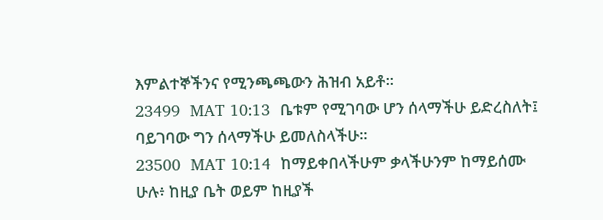እምልተኞችንና የሚንጫጫውን ሕዝብ አይቶ።
23499  MAT 10:13  ቤቱም የሚገባው ሆን ሰላማችሁ ይድረስለት፤ ባይገባው ግን ሰላማችሁ ይመለስላችሁ።
23500  MAT 10:14  ከማይቀበላችሁም ቃላችሁንም ከማይሰሙ ሁሉ፥ ከዚያ ቤት ወይም ከዚያች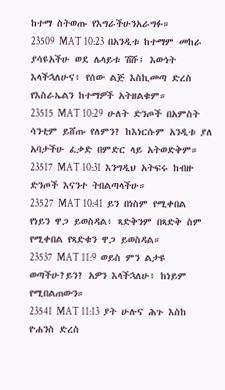ከተማ ስትወጡ የእግራችሁንአራግፉ።
23509  MAT 10:23  በአንዲቱ ከተማም መከራ ያሳዩአችሁ ወደ ሌላይቱ ሽሹ፤ እውነት እላችኋለሁና፥ የሰው ልጅ እስኪመጣ ድረስ የእስራኤልን ከተማዎች አትዘልቁም።
23515  MAT 10:29  ሁለት ድንጦች በአምስት ሳንቲም ይሸጡ የለምን? ከእነርሱም አንዲቱ ያለ አባታችሁ ፈቃድ በምድር ላይ አትወድቅም።
23517  MAT 10:31  እንግዲህ አትፍሩ ከብዙ ድንጦች እናንተ ትበልጣላችሁ።
23527  MAT 10:41  ይን በነስም የሚቀበል የነይን ዋጋ ይወስዳል፥ ጻድቅንም በጻድቅ ስም የሚቀበል የጻድቁን ዋጋ ይወስዳል።
23537  MAT 11:9  ወይስ ምን ልታዩ ወጣችሁ?ይን? አዎን እላችኋለሁ፥ ከነይም የሚበልጠውን።
23541  MAT 11:13  ያት ሁሉና ሕጉ እስከ ዮሐንስ ድረስ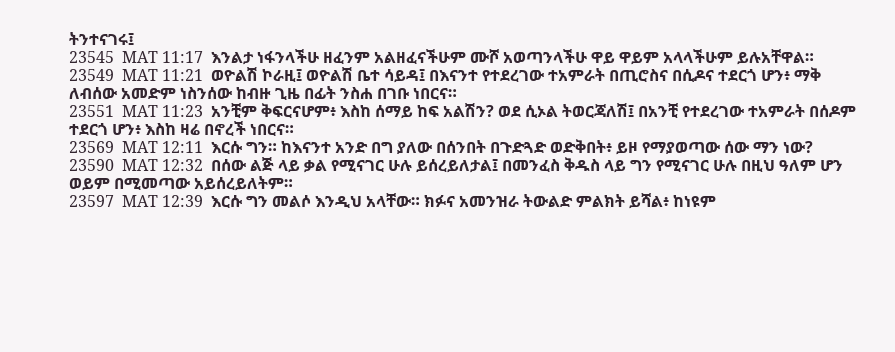ትንተናገሩ፤
23545  MAT 11:17  እንልታ ነፋንላችሁ ዘፈንም አልዘፈናችሁም ሙሾ አወጣንላችሁ ዋይ ዋይም አላላችሁም ይሉአቸዋል።
23549  MAT 11:21  ወዮልሽ ኮራዚ፤ ወዮልሽ ቤተ ሳይዳ፤ በእናንተ የተደረገው ተአምራት በጢሮስና በሲዶና ተደርጎ ሆን፥ ማቅ ለብሰው አመድም ነስንሰው ከብዙ ጊዜ በፊት ንስሐ በገቡ ነበርና።
23551  MAT 11:23  አንቺም ቅፍርናሆም፥ እስከ ሰማይ ከፍ አልሽን? ወደ ሲኦል ትወርጃለሽ፤ በአንቺ የተደረገው ተአምራት በሰዶም ተደርጎ ሆን፥ እስከ ዛሬ በኖረች ነበርና።
23569  MAT 12:11  እርሱ ግን። ከእናንተ አንድ በግ ያለው በሰንበት በጉድጓድ ወድቅበት፥ ይዞ የማያወጣው ሰው ማን ነው?
23590  MAT 12:32  በሰው ልጅ ላይ ቃል የሚናገር ሁሉ ይሰረይለታል፤ በመንፈስ ቅዱስ ላይ ግን የሚናገር ሁሉ በዚህ ዓለም ሆን ወይም በሚመጣው አይሰረይለትም።
23597  MAT 12:39  እርሱ ግን መልሶ እንዲህ አላቸው። ክፉና አመንዝራ ትውልድ ምልክት ይሻል፥ ከነዩም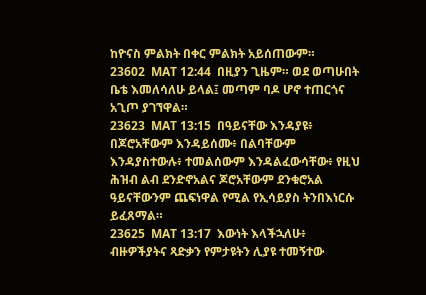ከዮናስ ምልክት በቀር ምልክት አይሰጠውም።
23602  MAT 12:44  በዚያን ጊዜም። ወደ ወጣሁበት ቤቴ እመለሳለሁ ይላል፤ መጣም ባዶ ሆኖ ተጠርጎና አጊጦ ያገኘዋል።
23623  MAT 13:15  በዓይናቸው እንዳያዩ፥ በጆሮአቸውም እንዳይሰሙ፥ በልባቸውም እንዳያስተውሉ፥ ተመልሰውም እንዳልፈውሳቸው፥ የዚህ ሕዝብ ልብ ደንድኖአልና ጆሮአቸውም ደንቁሮአል ዓይናቸውንም ጨፍነዋል የሚል የኢሳይያስ ትንበእነርሱ ይፈጸማል።
23625  MAT 13:17  እውነት እላችኋለሁ፥ ብዙዎችያትና ጻድቃን የምታዩትን ሊያዩ ተመኝተው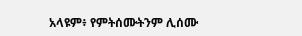አላዩም፥ የምትሰሙትንም ሊሰሙ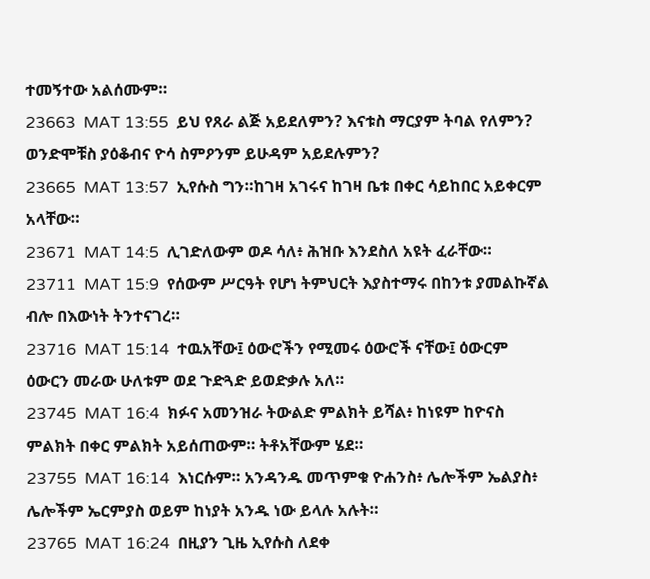ተመኝተው አልሰሙም።
23663  MAT 13:55  ይህ የጸራ ልጅ አይደለምን? እናቱስ ማርያም ትባል የለምን? ወንድሞቹስ ያዕቆብና ዮሳ ስምዖንም ይሁዳም አይደሉምን?
23665  MAT 13:57  ኢየሱስ ግን።ከገዛ አገሩና ከገዛ ቤቱ በቀር ሳይከበር አይቀርም አላቸው።
23671  MAT 14:5  ሊገድለውም ወዶ ሳለ፥ ሕዝቡ እንደስለ አዩት ፈራቸው።
23711  MAT 15:9  የሰውም ሥርዓት የሆነ ትምህርት እያስተማሩ በከንቱ ያመልኩኛል ብሎ በእውነት ትንተናገረ።
23716  MAT 15:14  ተዉአቸው፤ ዕውሮችን የሚመሩ ዕውሮች ናቸው፤ ዕውርም ዕውርን መራው ሁለቱም ወደ ጉድጓድ ይወድቃሉ አለ።
23745  MAT 16:4  ክፉና አመንዝራ ትውልድ ምልክት ይሻል፥ ከነዩም ከዮናስ ምልክት በቀር ምልክት አይሰጠውም። ትቶአቸውም ሄደ።
23755  MAT 16:14  እነርሱም። አንዳንዱ መጥምቁ ዮሐንስ፥ ሌሎችም ኤልያስ፥ ሌሎችም ኤርምያስ ወይም ከነያት አንዱ ነው ይላሉ አሉት።
23765  MAT 16:24  በዚያን ጊዜ ኢየሱስ ለደቀ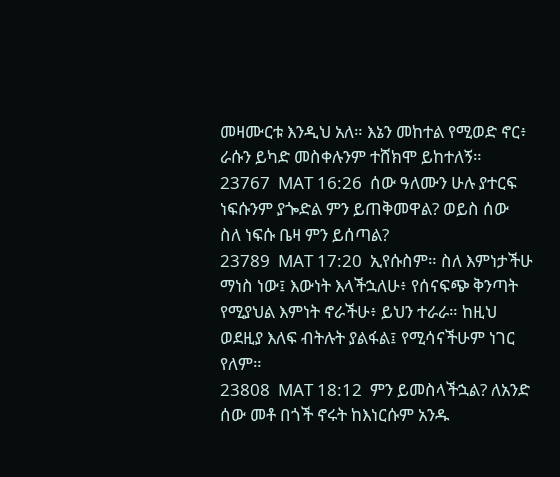መዛሙርቱ እንዲህ አለ። እኔን መከተል የሚወድ ኖር፥ ራሱን ይካድ መስቀሉንም ተሸክሞ ይከተለኝ።
23767  MAT 16:26  ሰው ዓለሙን ሁሉ ያተርፍ ነፍሱንም ያጐድል ምን ይጠቅመዋል? ወይስ ሰው ስለ ነፍሱ ቤዛ ምን ይሰጣል?
23789  MAT 17:20  ኢየሱስም። ስለ እምነታችሁ ማነስ ነው፤ እውነት እላችኋለሁ፥ የሰናፍጭ ቅንጣት የሚያህል እምነት ኖራችሁ፥ ይህን ተራራ። ከዚህ ወደዚያ እለፍ ብትሉት ያልፋል፤ የሚሳናችሁም ነገር የለም።
23808  MAT 18:12  ምን ይመስላችኋል? ለአንድ ሰው መቶ በጎች ኖሩት ከእነርሱም አንዱ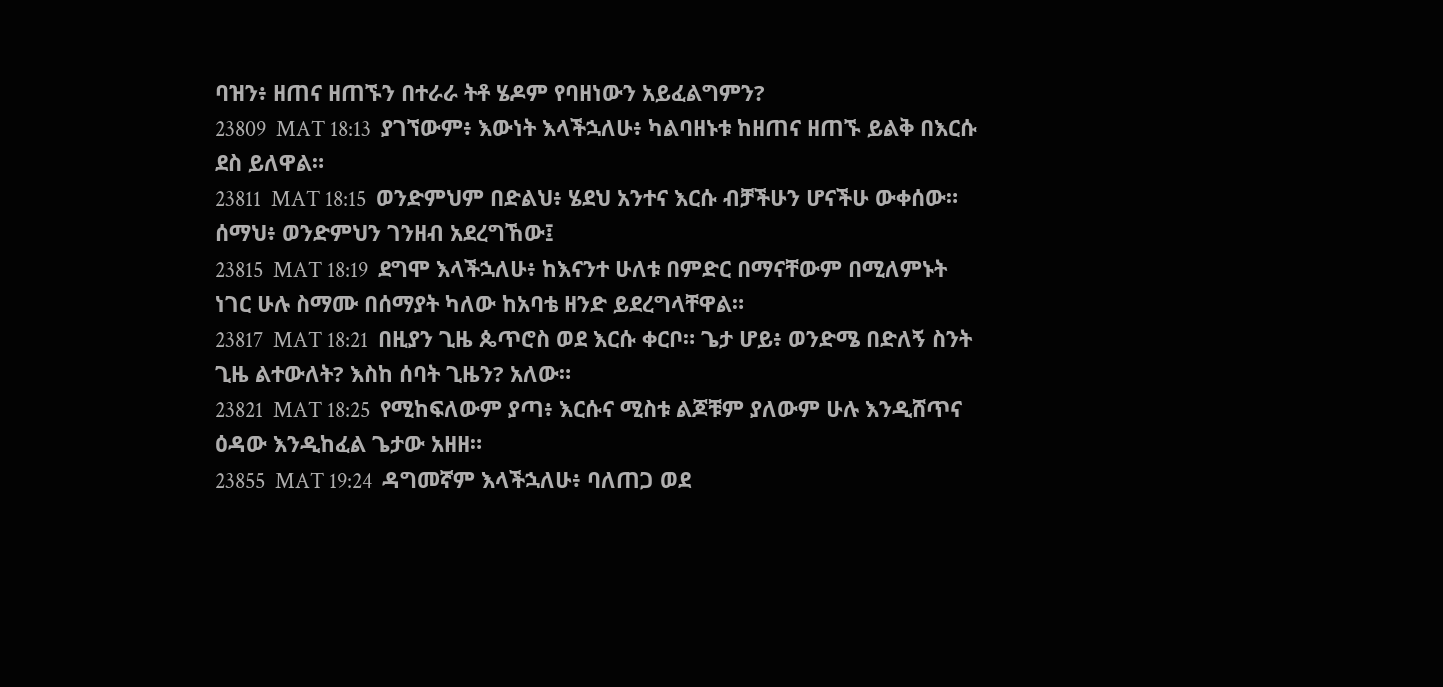ባዝን፥ ዘጠና ዘጠኙን በተራራ ትቶ ሄዶም የባዘነውን አይፈልግምን?
23809  MAT 18:13  ያገኘውም፥ እውነት እላችኋለሁ፥ ካልባዘኑቱ ከዘጠና ዘጠኙ ይልቅ በእርሱ ደስ ይለዋል።
23811  MAT 18:15  ወንድምህም በድልህ፥ ሄደህ አንተና እርሱ ብቻችሁን ሆናችሁ ውቀሰው። ሰማህ፥ ወንድምህን ገንዘብ አደረግኸው፤
23815  MAT 18:19  ደግሞ እላችኋለሁ፥ ከእናንተ ሁለቱ በምድር በማናቸውም በሚለምኑት ነገር ሁሉ ስማሙ በሰማያት ካለው ከአባቴ ዘንድ ይደረግላቸዋል።
23817  MAT 18:21  በዚያን ጊዜ ጴጥሮስ ወደ እርሱ ቀርቦ። ጌታ ሆይ፥ ወንድሜ በድለኝ ስንት ጊዜ ልተውለት? እስከ ሰባት ጊዜን? አለው።
23821  MAT 18:25  የሚከፍለውም ያጣ፥ እርሱና ሚስቱ ልጆቹም ያለውም ሁሉ እንዲሸጥና ዕዳው እንዲከፈል ጌታው አዘዘ።
23855  MAT 19:24  ዳግመኛም እላችኋለሁ፥ ባለጠጋ ወደ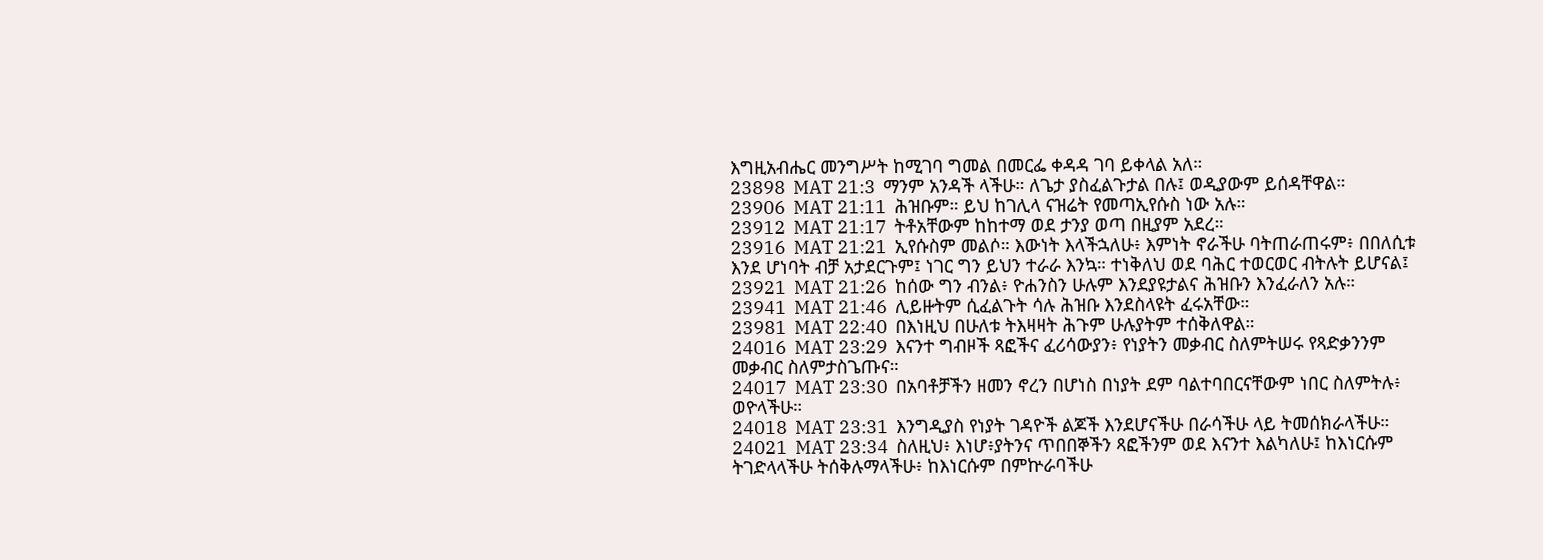እግዚአብሔር መንግሥት ከሚገባ ግመል በመርፌ ቀዳዳ ገባ ይቀላል አለ።
23898  MAT 21:3  ማንም አንዳች ላችሁ። ለጌታ ያስፈልጉታል በሉ፤ ወዲያውም ይሰዳቸዋል።
23906  MAT 21:11  ሕዝቡም። ይህ ከገሊላ ናዝሬት የመጣኢየሱስ ነው አሉ።
23912  MAT 21:17  ትቶአቸውም ከከተማ ወደ ታንያ ወጣ በዚያም አደረ።
23916  MAT 21:21  ኢየሱስም መልሶ። እውነት እላችኋለሁ፥ እምነት ኖራችሁ ባትጠራጠሩም፥ በበለሲቱ እንደ ሆነባት ብቻ አታደርጉም፤ ነገር ግን ይህን ተራራ እንኳ። ተነቅለህ ወደ ባሕር ተወርወር ብትሉት ይሆናል፤
23921  MAT 21:26  ከሰው ግን ብንል፥ ዮሐንስን ሁሉም እንደያዩታልና ሕዝቡን እንፈራለን አሉ።
23941  MAT 21:46  ሊይዙትም ሲፈልጉት ሳሉ ሕዝቡ እንደስላዩት ፈሩአቸው።
23981  MAT 22:40  በእነዚህ በሁለቱ ትእዛዛት ሕጉም ሁሉያትም ተሰቅለዋል።
24016  MAT 23:29  እናንተ ግብዞች ጻፎችና ፈሪሳውያን፥ የነያትን መቃብር ስለምትሠሩ የጻድቃንንም መቃብር ስለምታስጌጡና።
24017  MAT 23:30  በአባቶቻችን ዘመን ኖረን በሆነስ በነያት ደም ባልተባበርናቸውም ነበር ስለምትሉ፥ ወዮላችሁ።
24018  MAT 23:31  እንግዲያስ የነያት ገዳዮች ልጆች እንደሆናችሁ በራሳችሁ ላይ ትመሰክራላችሁ።
24021  MAT 23:34  ስለዚህ፥ እነሆ፥ያትንና ጥበበኞችን ጻፎችንም ወደ እናንተ እልካለሁ፤ ከእነርሱም ትገድላላችሁ ትሰቅሉማላችሁ፥ ከእነርሱም በምኵራባችሁ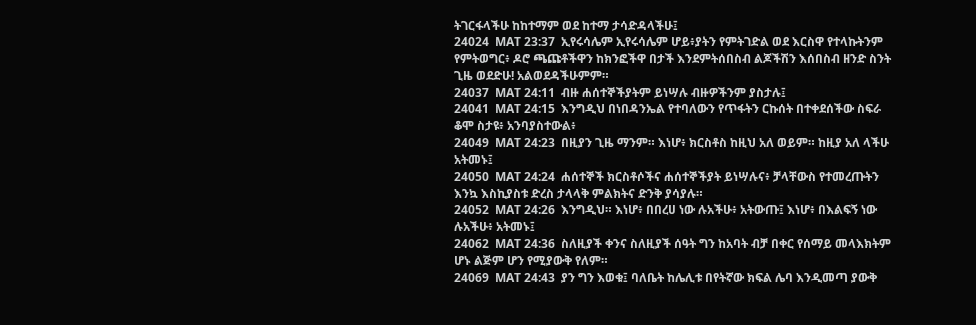ትገርፋላችሁ ከከተማም ወደ ከተማ ታሳድዳላችሁ፤
24024  MAT 23:37  ኢየሩሳሌም ኢየሩሳሌም ሆይ፥ያትን የምትገድል ወደ እርስዋ የተላኩትንም የምትወግር፥ ዶሮ ጫጩቶችዋን ከክንፎችዋ በታች እንደምትሰበስብ ልጆችሽን እሰበስብ ዘንድ ስንት ጊዜ ወደድሁ! አልወደዳችሁምም።
24037  MAT 24:11  ብዙ ሐሰተኞችያትም ይነሣሉ ብዙዎችንም ያስታሉ፤
24041  MAT 24:15  እንግዲህ በነበዳንኤል የተባለውን የጥፋትን ርኩሰት በተቀደሰችው ስፍራ ቆሞ ስታዩ፥ አንባያስተውል፥
24049  MAT 24:23  በዚያን ጊዜ ማንም። እነሆ፥ ክርስቶስ ከዚህ አለ ወይም። ከዚያ አለ ላችሁ አትመኑ፤
24050  MAT 24:24  ሐሰተኞች ክርስቶሶችና ሐሰተኞችያት ይነሣሉና፥ ቻላቸውስ የተመረጡትን እንኳ እስኪያስቱ ድረስ ታላላቅ ምልክትና ድንቅ ያሳያሉ።
24052  MAT 24:26  እንግዲህ። እነሆ፥ በበረሀ ነው ሉአችሁ፥ አትውጡ፤ እነሆ፥ በእልፍኝ ነው ሉአችሁ፥ አትመኑ፤
24062  MAT 24:36  ስለዚያች ቀንና ስለዚያች ሰዓት ግን ከአባት ብቻ በቀር የሰማይ መላእክትም ሆኑ ልጅም ሆን የሚያውቅ የለም።
24069  MAT 24:43  ያን ግን እወቁ፤ ባለቤት ከሌሊቱ በየትኛው ክፍል ሌባ እንዲመጣ ያውቅ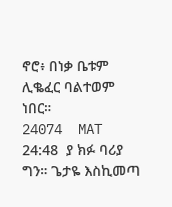ኖሮ፥ በነቃ ቤቱም ሊቈፈር ባልተወም ነበር።
24074  MAT 24:48  ያ ክፉ ባሪያ ግን። ጌታዬ እስኪመጣ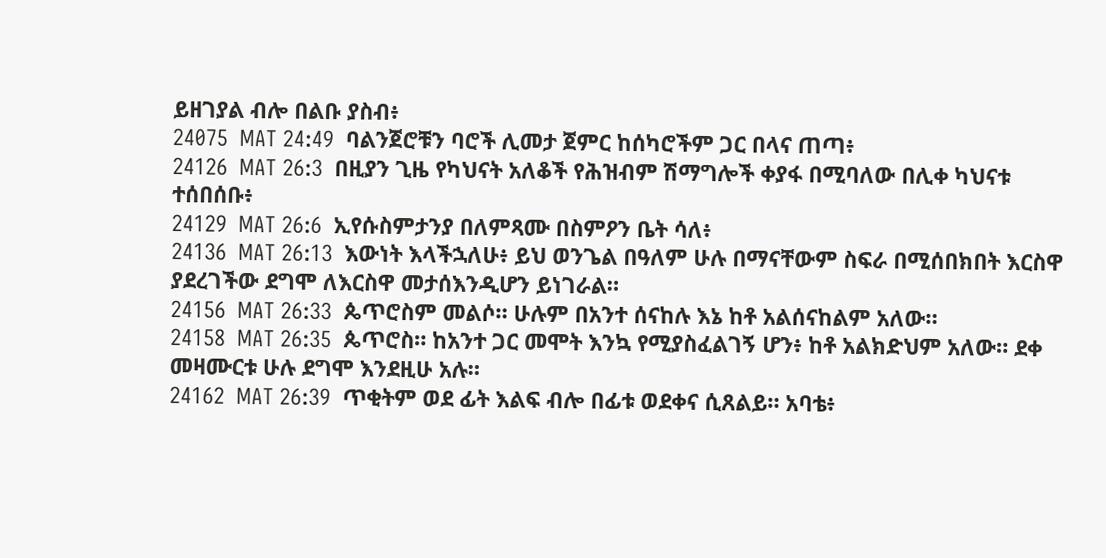ይዘገያል ብሎ በልቡ ያስብ፥
24075  MAT 24:49  ባልንጀሮቹን ባሮች ሊመታ ጀምር ከሰካሮችም ጋር በላና ጠጣ፥
24126  MAT 26:3  በዚያን ጊዜ የካህናት አለቆች የሕዝብም ሽማግሎች ቀያፋ በሚባለው በሊቀ ካህናቱ ተሰበሰቡ፥
24129  MAT 26:6  ኢየሱስምታንያ በለምጻሙ በስምዖን ቤት ሳለ፥
24136  MAT 26:13  እውነት እላችኋለሁ፥ ይህ ወንጌል በዓለም ሁሉ በማናቸውም ስፍራ በሚሰበክበት እርስዋ ያደረገችው ደግሞ ለእርስዋ መታሰእንዲሆን ይነገራል።
24156  MAT 26:33  ጴጥሮስም መልሶ። ሁሉም በአንተ ሰናከሉ እኔ ከቶ አልሰናከልም አለው።
24158  MAT 26:35  ጴጥሮስ። ከአንተ ጋር መሞት እንኳ የሚያስፈልገኝ ሆን፥ ከቶ አልክድህም አለው። ደቀ መዛሙርቱ ሁሉ ደግሞ እንደዚሁ አሉ።
24162  MAT 26:39  ጥቂትም ወደ ፊት እልፍ ብሎ በፊቱ ወደቀና ሲጸልይ። አባቴ፥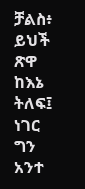ቻልስ፥ ይህች ጽዋ ከእኔ ትለፍ፤ ነገር ግን አንተ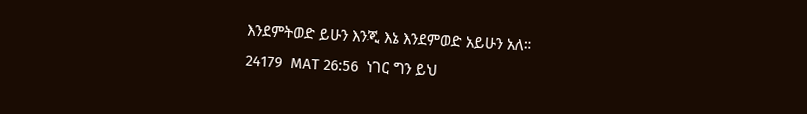እንደምትወድ ይሁን እንጂ እኔ እንደምወድ አይሁን አለ።
24179  MAT 26:56  ነገር ግን ይህ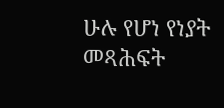ሁሉ የሆነ የነያት መጻሕፍት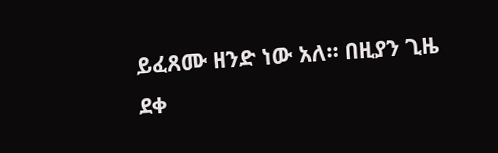ይፈጸሙ ዘንድ ነው አለ። በዚያን ጊዜ ደቀ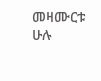መዛሙርቱ ሁሉ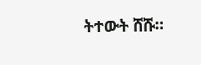ትተውት ሸሹ።